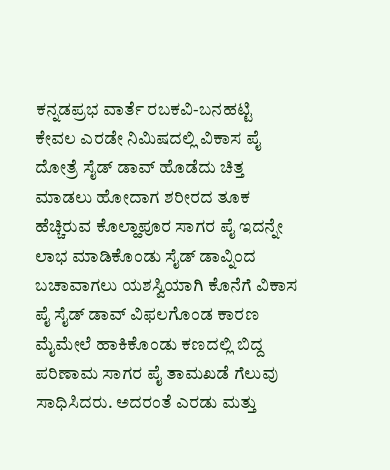ಕನ್ನಡಪ್ರಭ ವಾರ್ತೆ ರಬಕವಿ-ಬನಹಟ್ಟಿ
ಕೇವಲ ಎರಡೇ ನಿಮಿಷದಲ್ಲಿ ವಿಕಾಸ ಪೈ ದೋತ್ರೆ ಸೈಡ್ ಡಾವ್ ಹೊಡೆದು ಚಿತ್ತ ಮಾಡಲು ಹೋದಾಗ ಶರೀರದ ತೂಕ ಹೆಚ್ಚಿರುವ ಕೊಲ್ಹಾಪೂರ ಸಾಗರ ಪೈ ಇದನ್ನೇ ಲಾಭ ಮಾಡಿಕೊಂಡು ಸೈಡ್ ಡಾವ್ನಿಂದ ಬಚಾವಾಗಲು ಯಶಸ್ವಿಯಾಗಿ ಕೊನೆಗೆ ವಿಕಾಸ ಪೈ ಸೈಡ್ ಡಾವ್ ವಿಫಲಗೊಂಡ ಕಾರಣ ಮೈಮೇಲೆ ಹಾಕಿಕೊಂಡು ಕಣದಲ್ಲಿ ಬಿದ್ದ ಪರಿಣಾಮ ಸಾಗರ ಪೈ ತಾಮಖಡೆ ಗೆಲುವು ಸಾಧಿಸಿದರು. ಅದರಂತೆ ಎರಡು ಮತ್ತು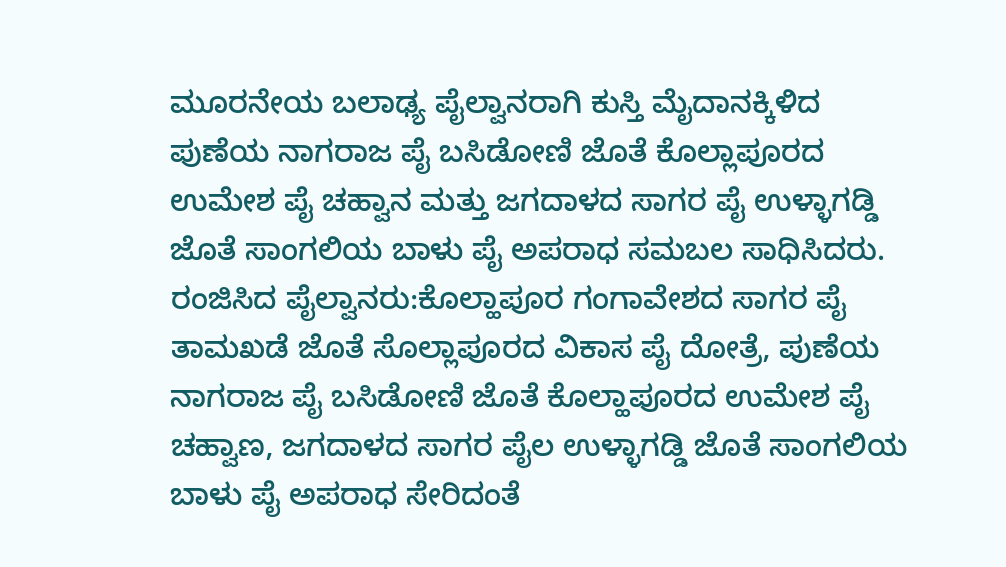ಮೂರನೇಯ ಬಲಾಢ್ಯ ಪೈಲ್ವಾನರಾಗಿ ಕುಸ್ತಿ ಮೈದಾನಕ್ಕಿಳಿದ ಪುಣೆಯ ನಾಗರಾಜ ಪೈ ಬಸಿಡೋಣಿ ಜೊತೆ ಕೊಲ್ಲಾಪೂರದ ಉಮೇಶ ಪೈ ಚಹ್ವಾನ ಮತ್ತು ಜಗದಾಳದ ಸಾಗರ ಪೈ ಉಳ್ಳಾಗಡ್ಡಿ ಜೊತೆ ಸಾಂಗಲಿಯ ಬಾಳು ಪೈ ಅಪರಾಧ ಸಮಬಲ ಸಾಧಿಸಿದರು.
ರಂಜಿಸಿದ ಪೈಲ್ವಾನರು:ಕೊಲ್ಹಾಪೂರ ಗಂಗಾವೇಶದ ಸಾಗರ ಪೈ ತಾಮಖಡೆ ಜೊತೆ ಸೊಲ್ಲಾಪೂರದ ವಿಕಾಸ ಪೈ ದೋತ್ರೆ, ಪುಣೆಯ ನಾಗರಾಜ ಪೈ ಬಸಿಡೋಣಿ ಜೊತೆ ಕೊಲ್ಹಾಪೂರದ ಉಮೇಶ ಪೈ ಚಹ್ವಾಣ, ಜಗದಾಳದ ಸಾಗರ ಪೈಲ ಉಳ್ಳಾಗಡ್ಡಿ ಜೊತೆ ಸಾಂಗಲಿಯ ಬಾಳು ಪೈ ಅಪರಾಧ ಸೇರಿದಂತೆ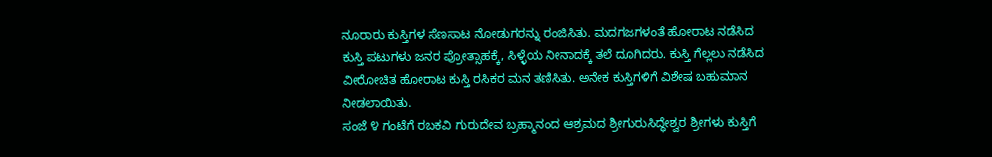ನೂರಾರು ಕುಸ್ತಿಗಳ ಸೆಣಸಾಟ ನೋಡುಗರನ್ನು ರಂಜಿಸಿತು. ಮದಗಜಗಳಂತೆ ಹೋರಾಟ ನಡೆಸಿದ ಕುಸ್ತಿ ಪಟುಗಳು ಜನರ ಪ್ರೋತ್ಸಾಹಕ್ಕೆ, ಸಿಳ್ಳೆಯ ನೀನಾದಕ್ಕೆ ತಲೆ ದೂಗಿದರು. ಕುಸ್ತಿ ಗೆಲ್ಲಲು ನಡೆಸಿದ ವೀರೋಚಿತ ಹೋರಾಟ ಕುಸ್ತಿ ರಸಿಕರ ಮನ ತಣಿಸಿತು. ಅನೇಕ ಕುಸ್ತಿಗಳಿಗೆ ವಿಶೇಷ ಬಹುಮಾನ ನೀಡಲಾಯಿತು.
ಸಂಜೆ ೪ ಗಂಟೆಗೆ ರಬಕವಿ ಗುರುದೇವ ಬ್ರಹ್ಮಾನಂದ ಆಶ್ರಮದ ಶ್ರೀಗುರುಸಿದ್ಧೇಶ್ವರ ಶ್ರೀಗಳು ಕುಸ್ತಿಗೆ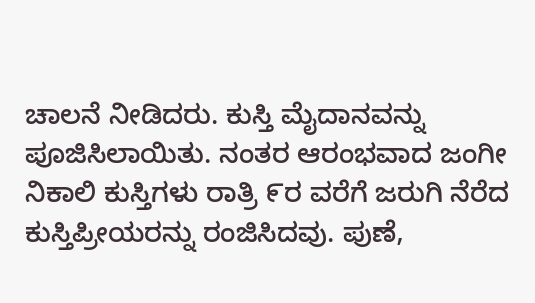ಚಾಲನೆ ನೀಡಿದರು. ಕುಸ್ತಿ ಮೈದಾನವನ್ನು ಪೂಜಿಸಿಲಾಯಿತು. ನಂತರ ಆರಂಭವಾದ ಜಂಗೀ ನಿಕಾಲಿ ಕುಸ್ತಿಗಳು ರಾತ್ರಿ ೯ರ ವರೆಗೆ ಜರುಗಿ ನೆರೆದ ಕುಸ್ತಿಪ್ರೀಯರನ್ನು ರಂಜಿಸಿದವು. ಪುಣೆ,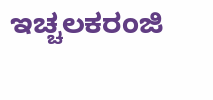ಇಚ್ಚಲಕರಂಜಿ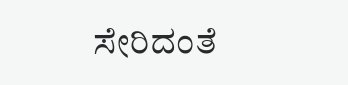ಸೇರಿದಂತೆ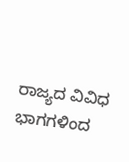ರಾಜ್ಯದ ವಿವಿಧ ಭಾಗಗಳಿಂದ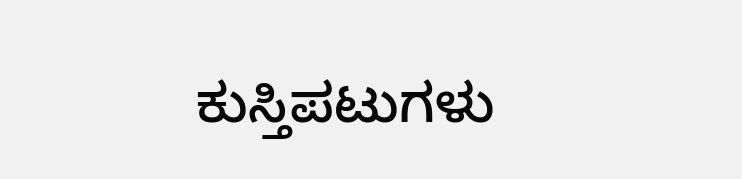ಕುಸ್ತಿಪಟುಗಳು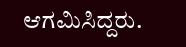ಆಗಮಿಸಿದ್ದರು.